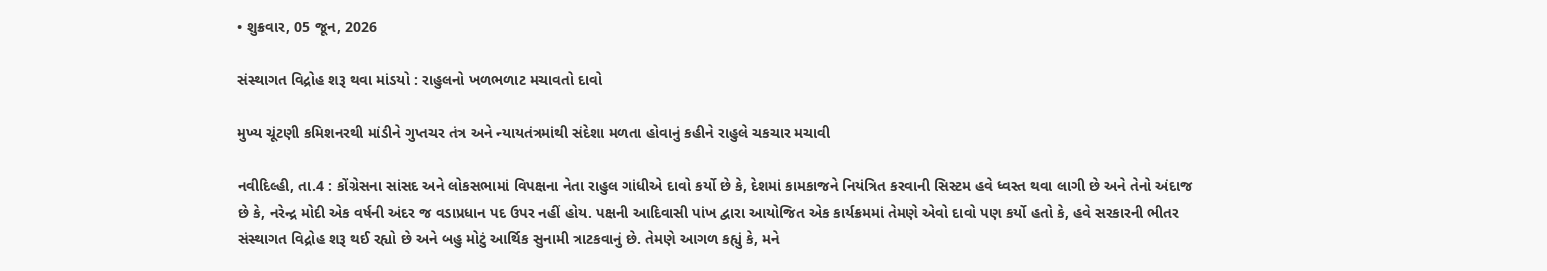• શુક્રવાર, 05 જૂન, 2026

સંસ્થાગત વિદ્રોહ શરૂ થવા માંડયો : રાહુલનો ખળભળાટ મચાવતો દાવો

મુખ્ય ચૂંટણી કમિશનરથી માંડીને ગુપ્તચર તંત્ર અને ન્યાયતંત્રમાંથી સંદેશા મળતા હોવાનું કહીને રાહુલે ચકચાર મચાવી

નવીદિલ્હી, તા.4 : કોંગ્રેસના સાંસદ અને લોકસભામાં વિપક્ષના નેતા રાહુલ ગાંધીએ દાવો કર્યો છે કે, દેશમાં કામકાજને નિયંત્રિત કરવાની સિસ્ટમ હવે ધ્વસ્ત થવા લાગી છે અને તેનો અંદાજ છે કે, નરેન્દ્ર મોદી એક વર્ષની અંદર જ વડાપ્રધાન પદ ઉપર નહીં હોય. પક્ષની આદિવાસી પાંખ દ્વારા આયોજિત એક કાર્યક્રમમાં તેમણે એવો દાવો પણ કર્યો હતો કે, હવે સરકારની ભીતર સંસ્થાગત વિદ્રોહ શરૂ થઈ રહ્યો છે અને બહુ મોટું આર્થિક સુનામી ત્રાટકવાનું છે. તેમણે આગળ કહ્યું કે, મને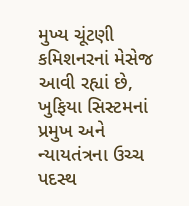મુખ્ય ચૂંટણી કમિશનરનાં મેસેજ આવી રહ્યાં છે, ખુફિયા સિસ્ટમનાં પ્રમુખ અને ન્યાયતંત્રના ઉચ્ચ પદસ્થ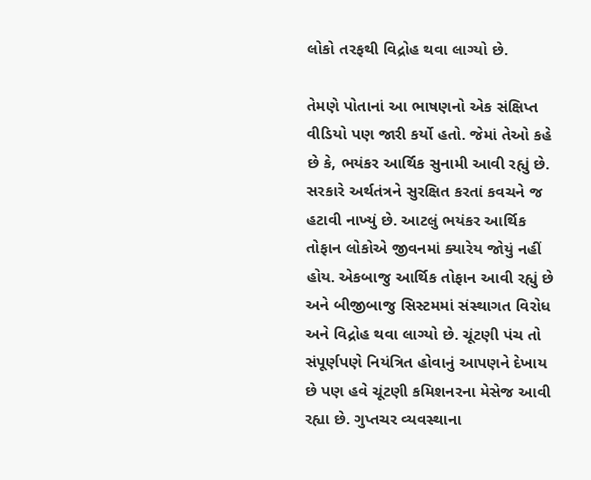લોકો તરફથી વિદ્રોહ થવા લાગ્યો છે.

તેમણે પોતાનાં આ ભાષણનો એક સંક્ષિપ્ત વીડિયો પણ જારી કર્યો હતો. જેમાં તેઓ કહે છે કે, ભયંકર આર્થિક સુનામી આવી રહ્યું છે. સરકારે અર્થતંત્રને સુરક્ષિત કરતાં કવચને જ હટાવી નાખ્યું છે. આટલું ભયંકર આર્થિક તોફાન લોકોએ જીવનમાં ક્યારેય જોયું નહીં હોય. એકબાજુ આર્થિક તોફાન આવી રહ્યું છે અને બીજીબાજુ સિસ્ટમમાં સંસ્થાગત વિરોધ અને વિદ્રોહ થવા લાગ્યો છે. ચૂંટણી પંચ તો સંપૂર્ણપણે નિયંત્રિત હોવાનું આપણને દેખાય છે પણ હવે ચૂંટણી કમિશનરના મેસેજ આવી રહ્યા છે. ગુપ્તચર વ્યવસ્થાના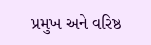પ્રમુખ અને વરિષ્ઠ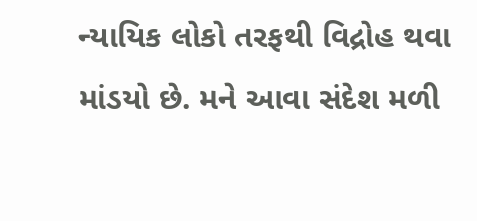ન્યાયિક લોકો તરફથી વિદ્રોહ થવા માંડયો છે. મને આવા સંદેશ મળી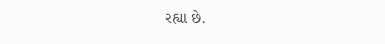રહ્યા છે.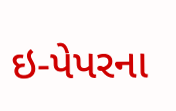ઇ-પેપરના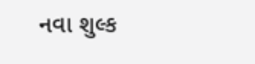નવા શુલ્ક